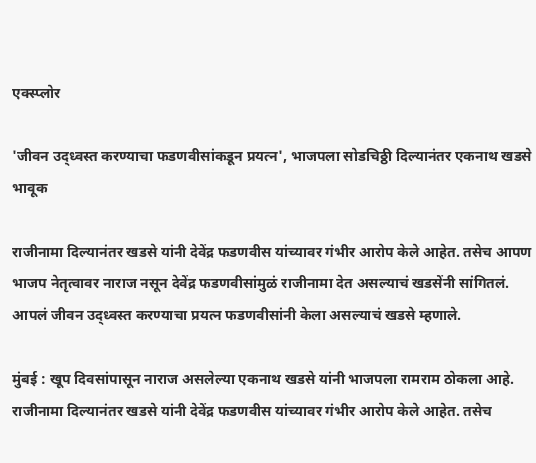एक्स्प्लोर

'जीवन उद्ध्वस्त करण्याचा फडणवीसांकडून प्रयत्न', भाजपला सोडचिठ्ठी दिल्यानंतर एकनाथ खडसे भावूक

राजीनामा दिल्यानंतर खडसे यांनी देवेंद्र फडणवीस यांच्यावर गंभीर आरोप केले आहेत. तसेच आपण भाजप नेतृत्वावर नाराज नसून देवेंद्र फडणवीसांमुळं राजीनामा देत असल्याचं खडसेंनी सांगितलं. आपलं जीवन उद्ध्वस्त करण्याचा प्रयत्न फडणवीसांनी केला असल्याचं खडसे म्हणाले.

मुंबई : खूप दिवसांपासून नाराज असलेल्या एकनाथ खडसे यांनी भाजपला रामराम ठोकला आहे. राजीनामा दिल्यानंतर खडसे यांनी देवेंद्र फडणवीस यांच्यावर गंभीर आरोप केले आहेत. तसेच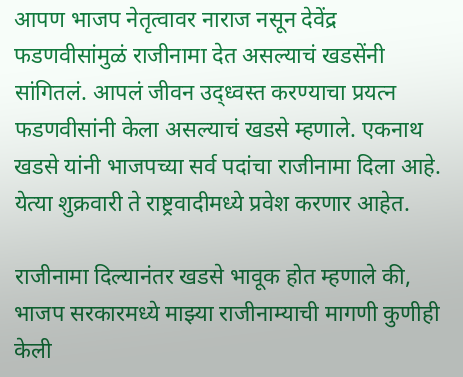आपण भाजप नेतृत्वावर नाराज नसून देवेंद्र फडणवीसांमुळं राजीनामा देत असल्याचं खडसेंनी सांगितलं. आपलं जीवन उद्ध्वस्त करण्याचा प्रयत्न फडणवीसांनी केला असल्याचं खडसे म्हणाले. एकनाथ खडसे यांनी भाजपच्या सर्व पदांचा राजीनामा दिला आहे. येत्या शुक्रवारी ते राष्ट्रवादीमध्ये प्रवेश करणार आहेत.

राजीनामा दिल्यानंतर खडसे भावूक होत म्हणाले की, भाजप सरकारमध्ये माझ्या राजीनाम्याची मागणी कुणीही केली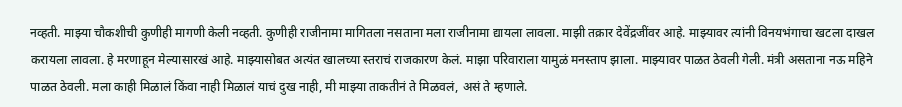नव्हती. माझ्या चौकशीची कुणीही मागणी केली नव्हती. कुणीही राजीनामा मागितला नसताना मला राजीनामा द्यायला लावला. माझी तक्रार देवेंद्रजींवर आहे. माझ्यावर त्यांनी विनयभंगाचा खटला दाखल करायला लावला. हे मरणाहून मेल्यासारखं आहे. माझ्यासोबत अत्यंत खालच्या स्तराचं राजकारण केलं. माझा परिवाराला यामुळं मनस्ताप झाला. माझ्यावर पाळत ठेवली गेली. मंत्री असताना नऊ महिने पाळत ठेवली. मला काही मिळालं किंवा नाही मिळालं याचं दुख नाही, मी माझ्या ताकतीनं ते मिळवलं, असं ते म्हणाले.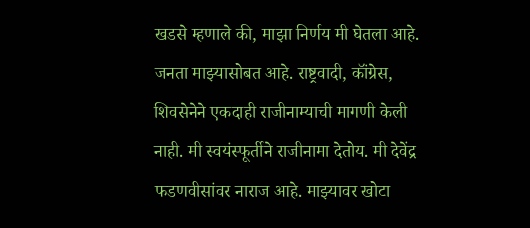खडसे म्हणाले की, माझा निर्णय मी घेतला आहे. जनता माझ्यासोबत आहे. राष्ट्रवादी, कॉंग्रेस, शिवसेनेने एकदाही राजीनाम्याची मागणी केली नाही. मी स्वयंस्फूर्तीने राजीनामा देतोय. मी देवेंद्र फडणवीसांवर नाराज आहे. माझ्यावर खोटा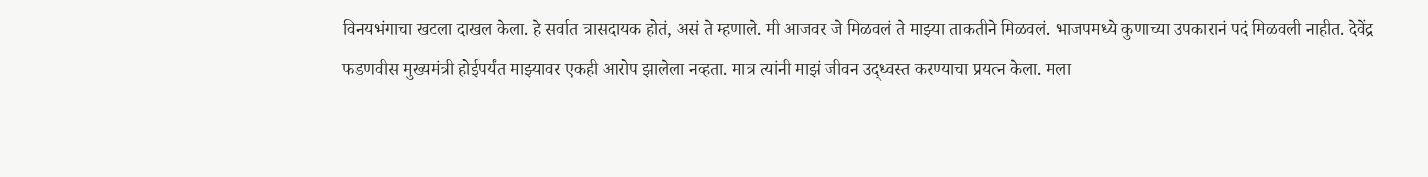विनयभंगाचा खटला दाखल केला. हे सर्वात त्रासदायक होतं, असं ते म्हणाले. मी आजवर जे मिळवलं ते माझ्या ताकतीने मिळवलं. भाजपमध्ये कुणाच्या उपकारानं पदं मिळवली नाहीत. देवेंद्र फडणवीस मुख्यमंत्री होईपर्यंत माझ्यावर एकही आरोप झालेला नव्हता. मात्र त्यांनी माझं जीवन उद्ध्वस्त करण्याचा प्रयत्न केला. मला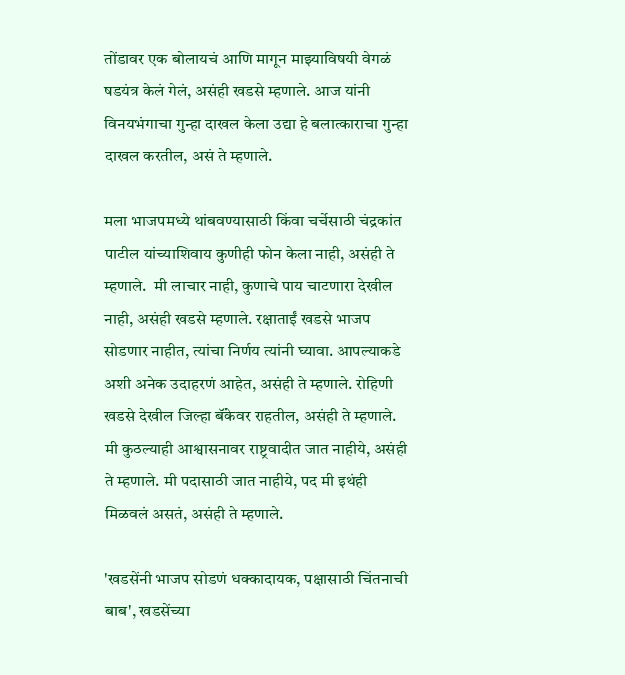तोंडावर एक बोलायचं आणि मागून माझ्याविषयी वेगळं षडयंत्र केलं गेलं, असंही खडसे म्हणाले. आज यांनी विनयभंगाचा गुन्हा दाखल केला उद्या हे बलात्काराचा गुन्हा दाखल करतील, असं ते म्हणाले.

मला भाजपमध्ये थांबवण्यासाठी किंवा चर्चेसाठी चंद्रकांत पाटील यांच्याशिवाय कुणीही फोन केला नाही, असंही ते म्हणाले.  मी लाचार नाही, कुणाचे पाय चाटणारा देखील नाही, असंही खडसे म्हणाले. रक्षाताईं खडसे भाजप सोडणार नाहीत, त्यांचा निर्णय त्यांनी घ्यावा. आपल्याकडे अशी अनेक उदाहरणं आहेत, असंही ते म्हणाले. रोहिणी खडसे देखील जिल्हा बॅंकेवर राहतील, असंही ते म्हणाले. मी कुठल्याही आश्वासनावर राष्ट्रवादीत जात नाहीये, असंही ते म्हणाले. मी पदासाठी जात नाहीये, पद मी इथंही मिळवलं असतं, असंही ते म्हणाले.

'खडसेंनी भाजप सोडणं धक्कादायक, पक्षासाठी चिंतनाची बाब', खडसेंच्या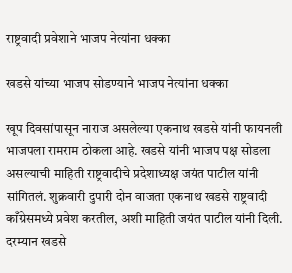राष्ट्रवादी प्रवेशाने भाजप नेत्यांना धक्का

खडसे यांच्या भाजप सोडण्याने भाजप नेत्यांना धक्का

खूप दिवसांपासून नाराज असलेल्या एकनाथ खडसे यांनी फायनली भाजपला रामराम ठोकला आहे. खडसे यांनी भाजप पक्ष सोडला असल्याची माहिती राष्ट्रवादीचे प्रदेशाध्यक्ष जयंत पाटील यांनी सांगितलं. शुक्रवारी दुपारी दोन वाजता एकनाथ खडसे राष्ट्रवादी काँग्रेसमध्ये प्रवेश करतील, अशी माहिती जयंत पाटील यांनी दिली.  दरम्यान खडसे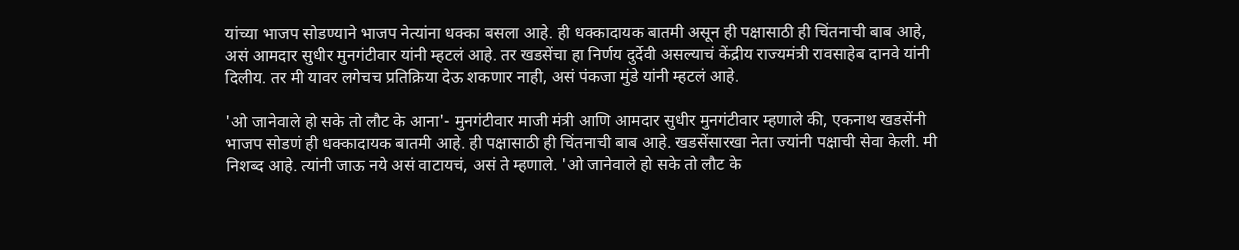यांच्या भाजप सोडण्याने भाजप नेत्यांना धक्का बसला आहे. ही धक्कादायक बातमी असून ही पक्षासाठी ही चिंतनाची बाब आहे, असं आमदार सुधीर मुनगंटीवार यांनी म्हटलं आहे. तर खडसेंचा हा निर्णय दुर्देवी असल्याचं केंद्रीय राज्यमंत्री रावसाहेब दानवे यांनी दिलीय. तर मी यावर लगेचच प्रतिक्रिया देऊ शकणार नाही, असं पंकजा मुंडे यांनी म्हटलं आहे.

'ओ जानेवाले हो सके तो लौट के आना'- मुनगंटीवार माजी मंत्री आणि आमदार सुधीर मुनगंटीवार म्हणाले की, एकनाथ खडसेंनी भाजप सोडणं ही धक्कादायक बातमी आहे. ही पक्षासाठी ही चिंतनाची बाब आहे. खडसेंसारखा नेता ज्यांनी पक्षाची सेवा केली. मी निशब्द आहे. त्यांनी जाऊ नये असं वाटायचं, असं ते म्हणाले. 'ओ जानेवाले हो सके तो लौट के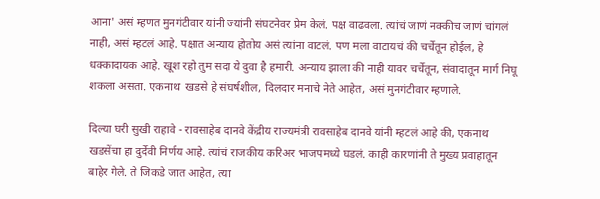आना' असं म्हणत मुनगंटीवार यांनी ज्यांनी संघटनेवर प्रेम केलं. पक्ष वाढवला. त्यांचं जाणं नक्कीच जाणं चांगलं नाही, असं म्हटलं आहे. पक्षात अन्याय होतोय असं त्यांना वाटलं. पण मला वाटायचं की चर्चेतून होईल, हे धक्कादायक आहे. खूश रहो तुम सदा ये दुवा है हमारी. अन्याय झाला की नाही यावर चर्चेतून, संवादातून मार्ग निघू शकला असता. एकनाथ  खडसे हे संघर्षशील, दिलदार मनाचे नेते आहेत, असं मुनगंटीवार म्हणाले.

दिल्या घरी सुखी राहावे - रावसाहेब दानवे केंद्रीय राज्यमंत्री रावसाहेब दानवे यांनी म्हटलं आहे की, एकनाथ खडसेंचा हा दुर्देवी निर्णय आहे. त्यांचं राजकीय करिअर भाजपमध्ये घडलं. काही कारणांनी ते मुख्य प्रवाहातून बाहेर गेले. ते जिकडे जात आहेत, त्या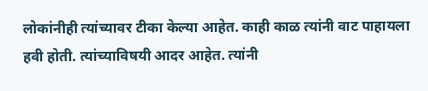लोकांनीही त्यांच्यावर टीका केल्या आहेत. काही काळ त्यांनी वाट पाहायला हवी होती. त्यांच्याविषयी आदर आहेत. त्यांनी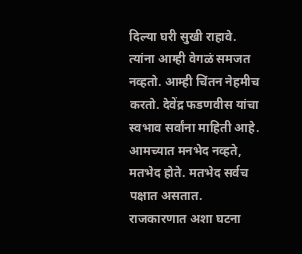दिल्या घरी सुखी राहावे. त्यांना आम्ही वेगळं समजत नव्हतो. आम्ही चिंतन नेहमीच करतो. देवेंद्र फडणवीस यांचा स्वभाव सर्वांना माहिती आहे. आमच्यात मनभेद नव्हते, मतभेद होते. मतभेद सर्वच पक्षात असतात. राजकारणात अशा घटना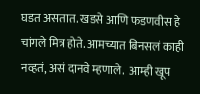घडत असतात. खडसे आणि फडणवीस हे चांगले मित्र होते. आमच्यात बिनसलं काही नव्हतं, असं दानवे म्हणाले.  आम्ही खूप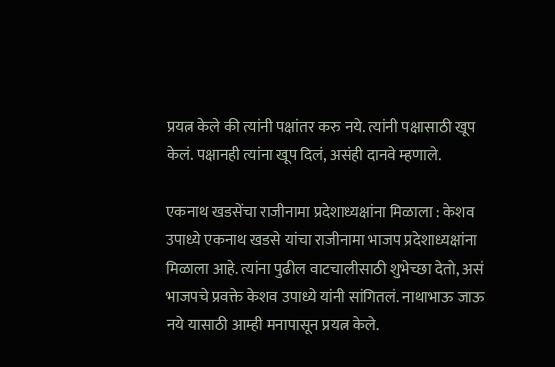प्रयत्न केले की त्यांनी पक्षांतर करु नये. त्यांनी पक्षासाठी खूप केलं. पक्षानही त्यांना खूप दिलं, असंही दानवे म्हणाले.

एकनाथ खडसेंचा राजीनामा प्रदेशाध्यक्षांना मिळाला : केशव उपाध्ये एकनाथ खडसे यांचा राजीनामा भाजप प्रदेशाध्यक्षांना मिळाला आहे. त्यांना पुढील वाटचालीसाठी शुभेच्छा देतो, असं भाजपचे प्रवक्ते केशव उपाध्ये यांनी सांगितलं. नाथाभाऊ जाऊ नये यासाठी आम्ही मनापासून प्रयत्न केले.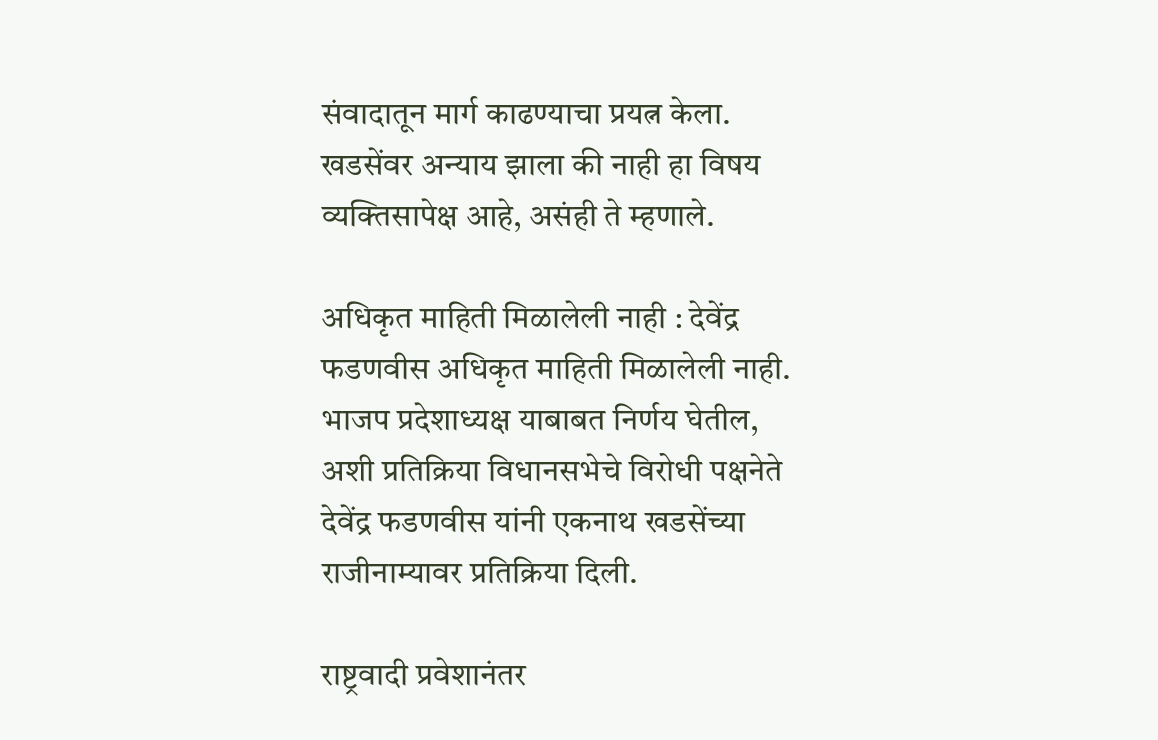संवादातून मार्ग काढण्याचा प्रयत्न केला. खडसेंवर अन्याय झाला की नाही हा विषय व्यक्तिसापेक्ष आहे, असंही ते म्हणाले.

अधिकृत माहिती मिळालेली नाही : देवेंद्र फडणवीस अधिकृत माहिती मिळालेली नाही. भाजप प्रदेशाध्यक्ष याबाबत निर्णय घेतील, अशी प्रतिक्रिया विधानसभेचे विरोधी पक्षनेते देवेंद्र फडणवीस यांनी एकनाथ खडसेंच्या राजीनाम्यावर प्रतिक्रिया दिली.

राष्ट्रवादी प्रवेशानंतर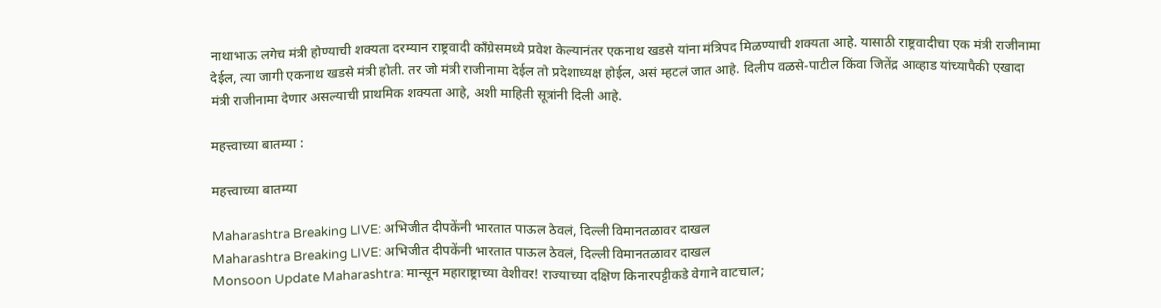नाथाभाऊ लगेच मंत्री होण्याची शक्यता दरम्यान राष्ट्रवादी काँग्रेसमध्ये प्रवेश केल्यानंतर एकनाथ खडसे यांना मंत्रिपद मिळण्याची शक्यता आहे. यासाठी राष्ट्रवादीचा एक मंत्री राजीनामा देईल, त्या जागी एकनाथ खडसे मंत्री होती. तर जो मंत्री राजीनामा देईल तो प्रदेशाध्यक्ष होईल, असं म्हटलं जात आहे. दिलीप वळसे-पाटील किंवा जितेंद्र आव्हाड यांच्यापैकी एखादा मंत्री राजीनामा देणार असल्याची प्राथमिक शक्यता आहे, अशी माहिती सूत्रांनी दिली आहे.

महत्त्वाच्या बातम्या :

महत्त्वाच्या बातम्या

Maharashtra Breaking LIVE: अभिजीत दीपकेंनी भारतात पाऊल ठेवलं, दिल्ली विमानतळावर दाखल
Maharashtra Breaking LIVE: अभिजीत दीपकेंनी भारतात पाऊल ठेवलं, दिल्ली विमानतळावर दाखल
Monsoon Update Maharashtra: मान्सून महाराष्ट्राच्या वेशीवर! राज्याच्या दक्षिण किनारपट्टीकडे वेगाने वाटचाल;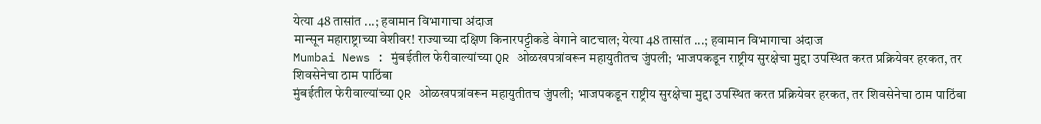येत्या 48 तासांत ...; हवामान विभागाचा अंदाज
मान्सून महाराष्ट्राच्या वेशीवर! राज्याच्या दक्षिण किनारपट्टीकडे वेगाने वाटचाल; येत्या 48 तासांत ...; हवामान विभागाचा अंदाज
Mumbai News : मुंबईतील फेरीवाल्यांच्या QR ओळखपत्रांवरून महायुतीतच जुंपली; भाजपकडून राष्ट्रीय सुरक्षेचा मुद्दा उपस्थित करत प्रक्रियेवर हरकत, तर शिवसेनेचा ठाम पाठिंबा
मुंबईतील फेरीवाल्यांच्या QR ओळखपत्रांवरून महायुतीतच जुंपली; भाजपकडून राष्ट्रीय सुरक्षेचा मुद्दा उपस्थित करत प्रक्रियेवर हरकत, तर शिवसेनेचा ठाम पाठिंबा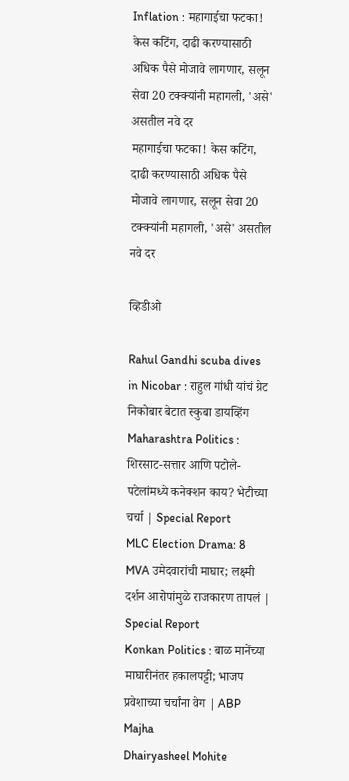Inflation : महागाईचा फटका! केस कटिंग, दाढी करण्यासाठी अधिक पैसे मोजावे लागणार, सलून सेवा 20 टक्क्यांनी महागली, 'असे' असतील नवे दर
महागाईचा फटका! केस कटिंग, दाढी करण्यासाठी अधिक पैसे मोजावे लागणार, सलून सेवा 20 टक्क्यांनी महागली, 'असे' असतील नवे दर

व्हिडीओ

Rahul Gandhi scuba dives in Nicobar : राहुल गांधी यांचं ग्रेट निकोबार बेटात स्कुबा डायव्हिंग
Maharashtra Politics : शिरसाट-सत्तार आणि पटोले-पटेलांमध्ये कनेक्शन काय? भेटीच्या चर्चा | Special Report
MLC Election Drama: 8 MVA उमेदवारांची माघार; लक्ष्मी दर्शन आरोपांमुळे राजकारण तापलं | Special Report
Konkan Politics : बाळ मानेंच्या माघारीनंतर हकालपट्टी; भाजप प्रवेशाच्या चर्चांना वेग | ABP Majha
Dhairyasheel Mohite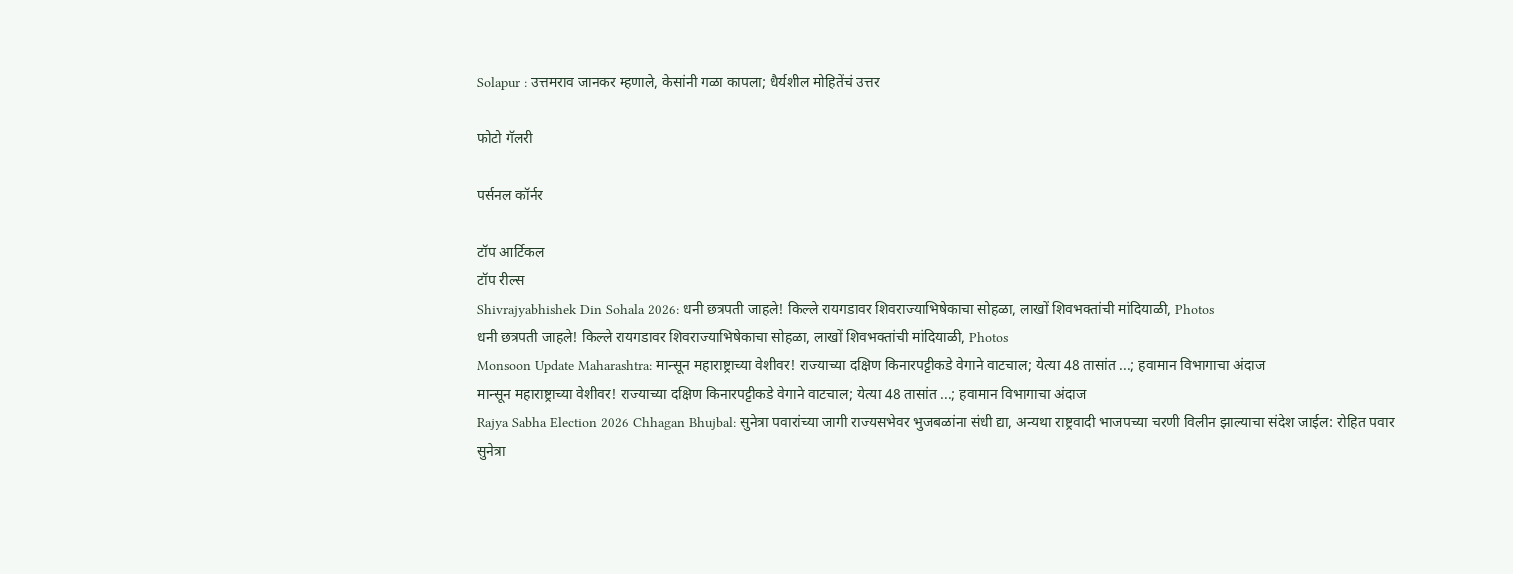Solapur : उत्तमराव जानकर म्हणाले, केसांनी गळा कापला; धैर्यशील मोहितेंचं उत्तर

फोटो गॅलरी

पर्सनल कॉर्नर

टॉप आर्टिकल
टॉप रील्स
Shivrajyabhishek Din Sohala 2026: धनी छत्रपती जाहले! किल्ले रायगडावर शिवराज्याभिषेकाचा सोहळा, लाखों शिवभक्तांची मांदियाळी, Photos
धनी छत्रपती जाहले! किल्ले रायगडावर शिवराज्याभिषेकाचा सोहळा, लाखों शिवभक्तांची मांदियाळी, Photos
Monsoon Update Maharashtra: मान्सून महाराष्ट्राच्या वेशीवर! राज्याच्या दक्षिण किनारपट्टीकडे वेगाने वाटचाल; येत्या 48 तासांत ...; हवामान विभागाचा अंदाज
मान्सून महाराष्ट्राच्या वेशीवर! राज्याच्या दक्षिण किनारपट्टीकडे वेगाने वाटचाल; येत्या 48 तासांत ...; हवामान विभागाचा अंदाज
Rajya Sabha Election 2026 Chhagan Bhujbal: सुनेत्रा पवारांच्या जागी राज्यसभेवर भुजबळांना संधी द्या, अन्यथा राष्ट्रवादी भाजपच्या चरणी विलीन झाल्याचा संदेश जाईल: रोहित पवार
सुनेत्रा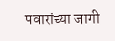पवारांच्या जागी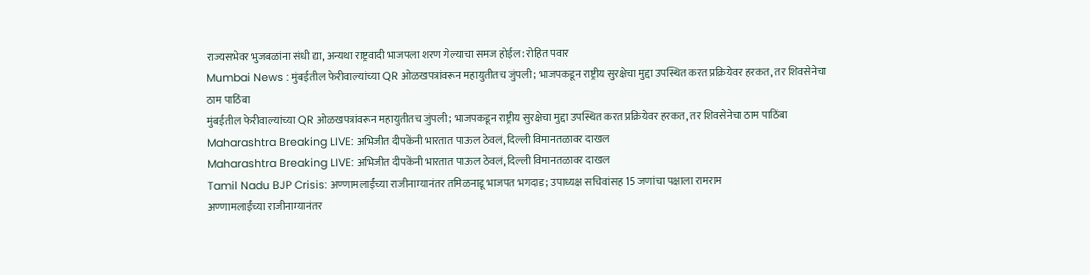राज्यसभेवर भुजबळांना संधी द्या, अन्यथा राष्ट्रवादी भाजपला शरण गेल्याचा समज होईल: रोहित पवार
Mumbai News : मुंबईतील फेरीवाल्यांच्या QR ओळखपत्रांवरून महायुतीतच जुंपली; भाजपकडून राष्ट्रीय सुरक्षेचा मुद्दा उपस्थित करत प्रक्रियेवर हरकत, तर शिवसेनेचा ठाम पाठिंबा
मुंबईतील फेरीवाल्यांच्या QR ओळखपत्रांवरून महायुतीतच जुंपली; भाजपकडून राष्ट्रीय सुरक्षेचा मुद्दा उपस्थित करत प्रक्रियेवर हरकत, तर शिवसेनेचा ठाम पाठिंबा
Maharashtra Breaking LIVE: अभिजीत दीपकेंनी भारतात पाऊल ठेवलं, दिल्ली विमानतळावर दाखल
Maharashtra Breaking LIVE: अभिजीत दीपकेंनी भारतात पाऊल ठेवलं, दिल्ली विमानतळावर दाखल
Tamil Nadu BJP Crisis: अण्णामलाईंच्या राजीनाम्यानंतर तमिळनाडू भाजपत भगदाड; उपाध्यक्ष सचिवांसह 15 जणांचा पक्षाला रामराम
अण्णामलाईंच्या राजीनाम्यानंतर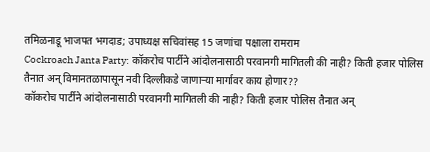तमिळनाडू भाजपत भगदाड; उपाध्यक्ष सचिवांसह 15 जणांचा पक्षाला रामराम
Cockroach Janta Party: कॉकरोच पार्टीने आंदोलनासाठी परवानगी मागितली की नाही? किती हजार पोलिस तैनात अन् विमानतळापासून नवी दिल्लीकडे जाणाऱ्या मार्गावर काय होणार??
कॉकरोच पार्टीने आंदोलनासाठी परवानगी मागितली की नाही? किती हजार पोलिस तैनात अन्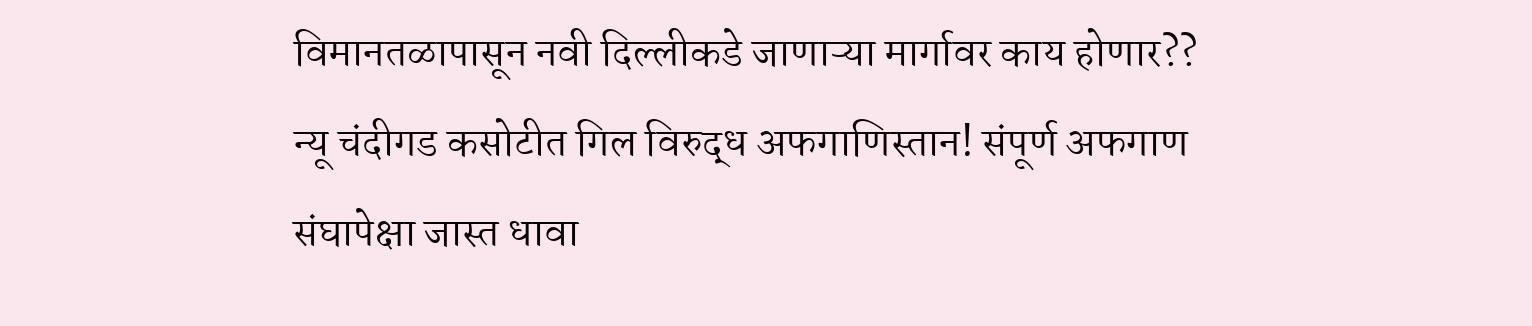विमानतळापासून नवी दिल्लीकडे जाणाऱ्या मार्गावर काय होणार??
न्यू चंदीगड कसोटीत गिल विरुद्ध अफगाणिस्तान! संपूर्ण अफगाण संघापेक्षा जास्त धावा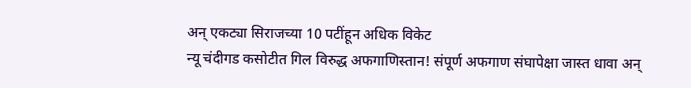अन् एकट्या सिराजच्या 10 पटींहून अधिक विकेट
न्यू चंदीगड कसोटीत गिल विरुद्ध अफगाणिस्तान! संपूर्ण अफगाण संघापेक्षा जास्त धावा अन्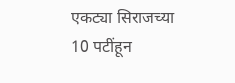एकट्या सिराजच्या 10 पटींहून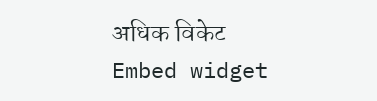अधिक विकेट
Embed widget